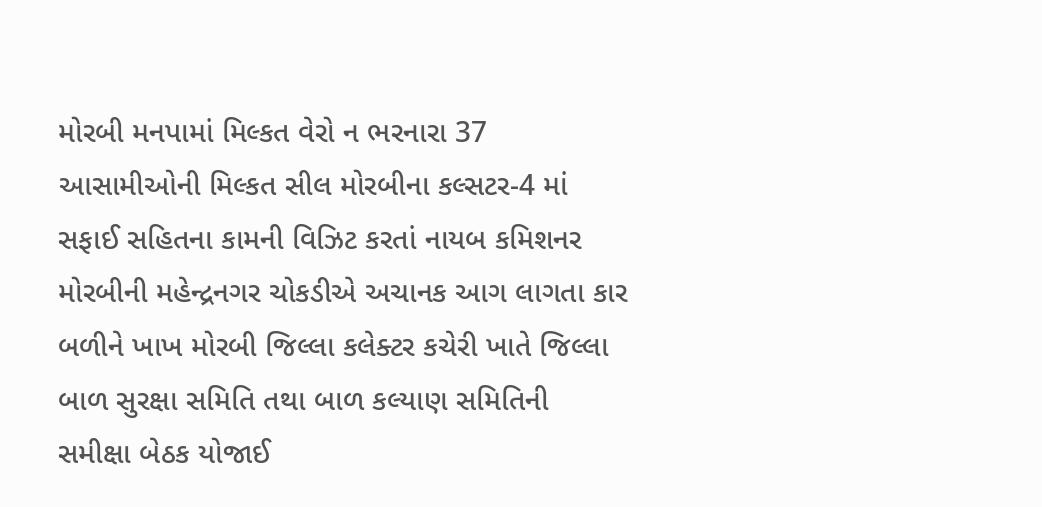મોરબી મનપામાં મિલ્કત વેરો ન ભરનારા 37 આસામીઓની મિલ્કત સીલ મોરબીના કલ્સટર-4 માં સફાઈ સહિતના કામની વિઝિટ કરતાં નાયબ કમિશનર મોરબીની મહેન્દ્રનગર ચોકડીએ અચાનક આગ લાગતા કાર બળીને ખાખ મોરબી જિલ્લા કલેક્ટર કચેરી ખાતે જિલ્લા બાળ સુરક્ષા સમિતિ તથા બાળ કલ્યાણ સમિતિની સમીક્ષા બેઠક યોજાઈ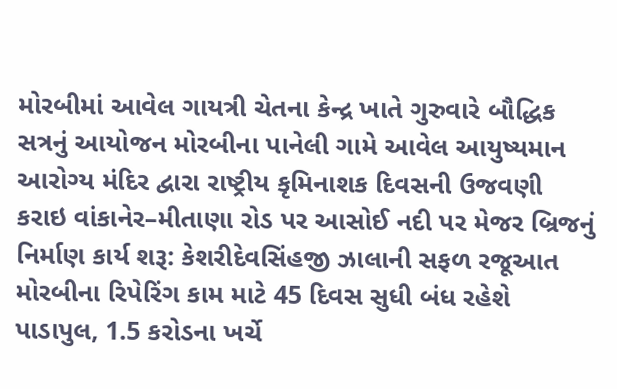મોરબીમાં આવેલ ગાયત્રી ચેતના કેન્દ્ર ખાતે ગુરુવારે બૌદ્ધિક સત્રનું આયોજન મોરબીના પાનેલી ગામે આવેલ આયુષ્યમાન આરોગ્ય મંદિર દ્વારા રાષ્ટ્રીય કૃમિનાશક દિવસની ઉજવણી કરાઇ વાંકાનેર–મીતાણા રોડ પર આસોઈ નદી પર મેજર બ્રિજનું નિર્માણ કાર્ય શરૂ: કેશરીદેવસિંહજી ઝાલાની સફળ રજૂઆત મોરબીના રિપેરિંગ કામ માટે 45 દિવસ સુધી બંધ રહેશે પાડાપુલ, 1.5 કરોડના ખર્ચે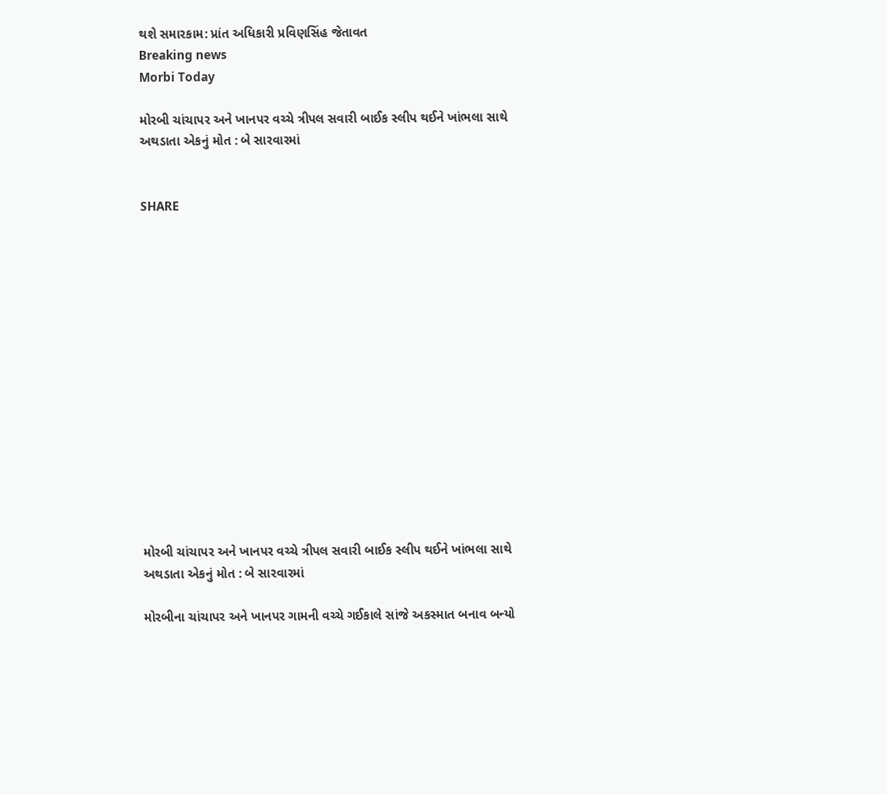થશે સમારકામ: પ્રાંત અધિકારી પ્રવિણસિંહ જેતાવત
Breaking news
Morbi Today

મોરબી ચાંચાપર અને ખાનપર વચ્ચે ત્રીપલ સવારી બાઈક સ્લીપ થઈને ખાંભલા સાથે અથડાતા એકનું મોત : બે સારવારમાં


SHARE















મોરબી ચાંચાપર અને ખાનપર વચ્ચે ત્રીપલ સવારી બાઈક સ્લીપ થઈને ખાંભલા સાથે અથડાતા એકનું મોત : બે સારવારમાં

મોરબીના ચાંચાપર અને ખાનપર ગામની વચ્ચે ગઈકાલે સાંજે અકસ્માત બનાવ બન્યો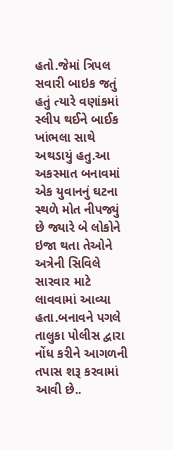હતો.જેમાં ત્રિપલ સવારી બાઇક જતું હતું ત્યારે વણાંકમાં સ્લીપ થઈને બાઈક ખાંભલા સાથે અથડાયું હતુ.આ અકસ્માત બનાવમાં એક યુવાનનું ઘટના સ્થળે મોત નીપજ્યું છે જ્યારે બે લોકોને ઇજા થતા તેઓને અત્રેની સિવિલે સારવાર માટે લાવવામાં આવ્યા હતા.બનાવને પગલે તાલુકા પોલીસ દ્વારા નોંધ કરીને આગળની તપાસ શરૂ કરવામાં આવી છે..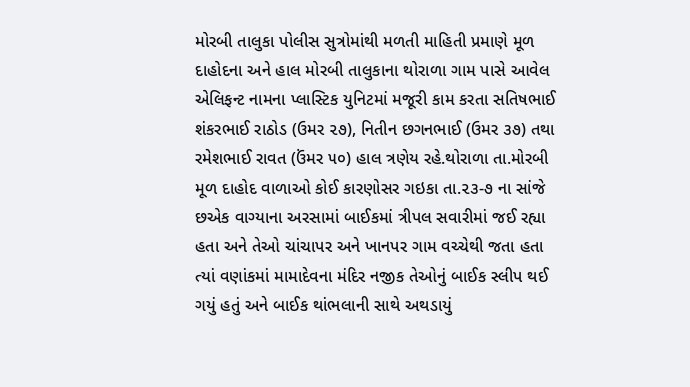મોરબી તાલુકા પોલીસ સુત્રોમાંથી મળતી માહિતી પ્રમાણે મૂળ દાહોદના અને હાલ મોરબી તાલુકાના થોરાળા ગામ પાસે આવેલ એલિફન્ટ નામના પ્લાસ્ટિક યુનિટમાં મજૂરી કામ કરતા સતિષભાઈ શંકરભાઈ રાઠોડ (ઉમર ૨૭), નિતીન છગનભાઈ (ઉમર ૩૭) તથા રમેશભાઈ રાવત (ઉંમર ૫૦) હાલ ત્રણેય રહે.થોરાળા તા.મોરબી મૂળ દાહોદ વાળાઓ કોઈ કારણોસર ગઇકા તા.૨૩-૭ ના સાંજે છએક વાગ્યાના અરસામાં બાઈકમાં ત્રીપલ સવારીમાં જઈ રહ્યા હતા અને તેઓ ચાંચાપર અને ખાનપર ગામ વચ્ચેથી જતા હતા ત્યાં વણાંકમાં મામાદેવના મંદિર નજીક તેઓનું બાઈક સ્લીપ થઈ ગયું હતું અને બાઈક થાંભલાની સાથે અથડાયું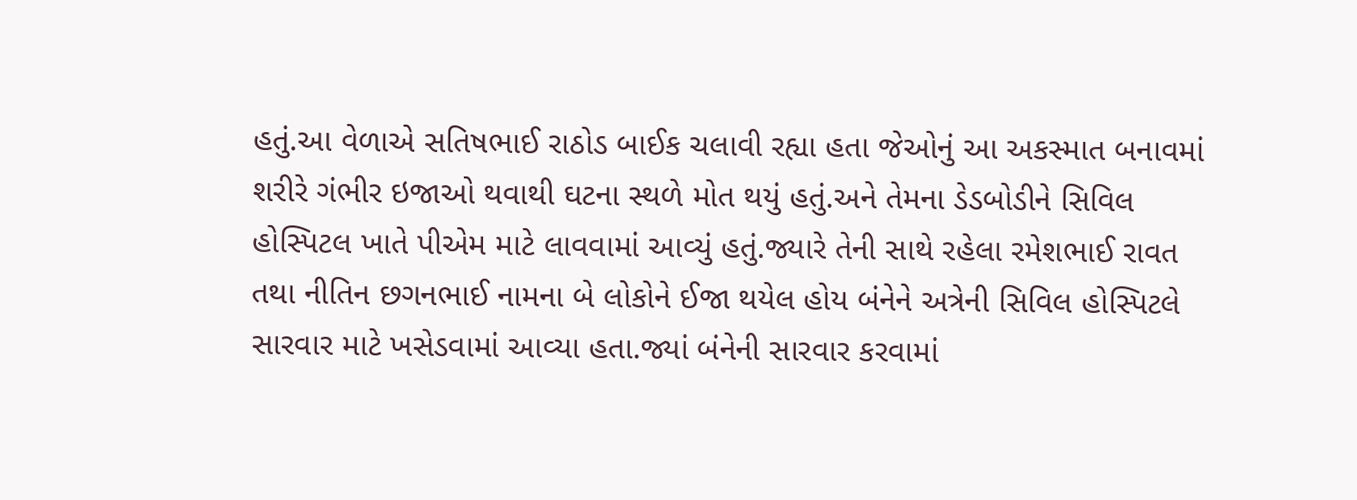હતું.આ વેળાએ સતિષભાઈ રાઠોડ બાઈક ચલાવી રહ્યા હતા જેઓનું આ અકસ્માત બનાવમાં શરીરે ગંભીર ઇજાઓ થવાથી ઘટના સ્થળે મોત થયું હતું.અને તેમના ડેડબોડીને સિવિલ હોસ્પિટલ ખાતે પીએમ માટે લાવવામાં આવ્યું હતું.જ્યારે તેની સાથે રહેલા રમેશભાઈ રાવત તથા નીતિન છગનભાઈ નામના બે લોકોને ઈજા થયેલ હોય બંનેને અત્રેની સિવિલ હોસ્પિટલે સારવાર માટે ખસેડવામાં આવ્યા હતા.જ્યાં બંનેની સારવાર કરવામાં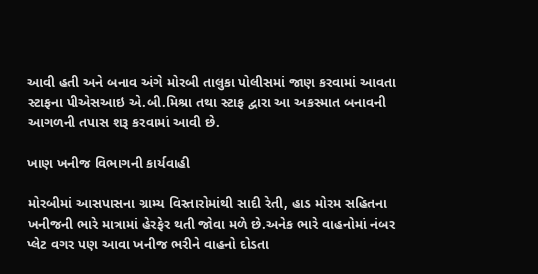આવી હતી અને બનાવ અંગે મોરબી તાલુકા પોલીસમાં જાણ કરવામાં આવતા સ્ટાફના પીએસઆઇ એ.બી.મિશ્રા તથા સ્ટાફ દ્વારા આ અકસ્માત બનાવની આગળની તપાસ શરૂ કરવામાં આવી છે.

ખાણ ખનીજ વિભાગની કાર્યવાહી

મોરબીમાં આસપાસના ગ્રામ્ય વિસ્તારોમાંથી સાદી રેતી, હાડ મોરમ સહિતના ખનીજની ભારે માત્રામાં હેરફેર થતી જોવા મળે છે.અનેક ભારે વાહનોમાં નંબર પ્લેટ વગર પણ આવા ખનીજ ભરીને વાહનો દોડતા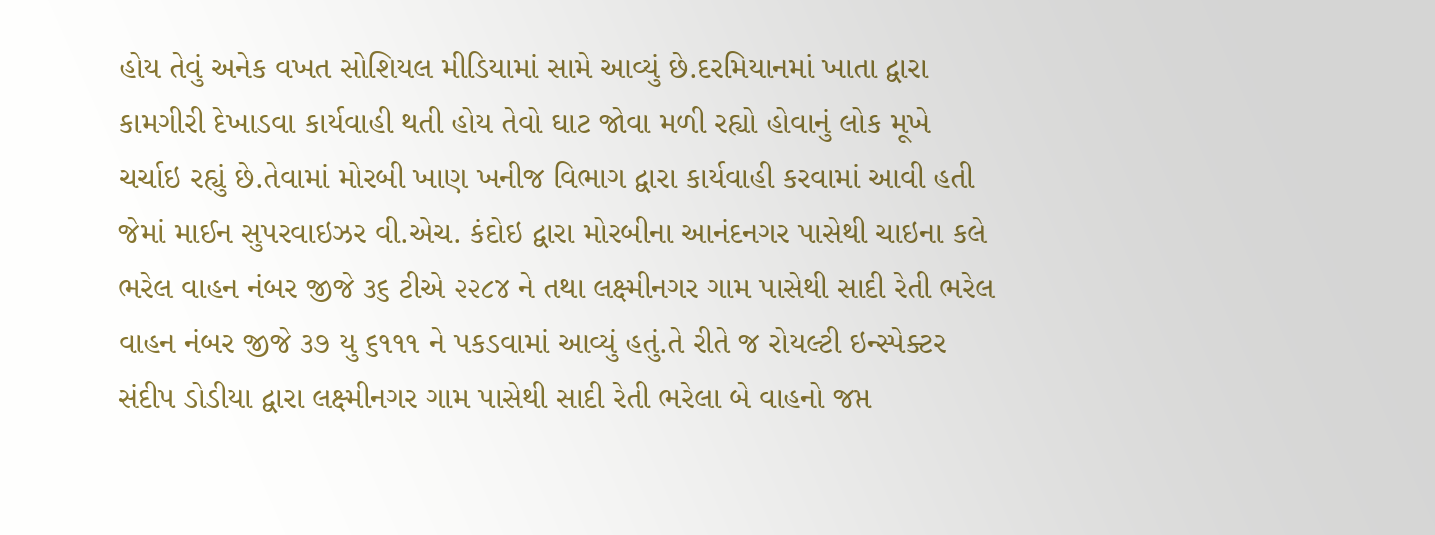હોય તેવું અનેક વખત સોશિયલ મીડિયામાં સામે આવ્યું છે.દરમિયાનમાં ખાતા દ્વારા કામગીરી દેખાડવા કાર્યવાહી થતી હોય તેવો ઘાટ જોવા મળી રહ્યો હોવાનું લોક મૂખે ચર્ચાઇ રહ્યું છે.તેવામાં મોરબી ખાણ ખનીજ વિભાગ દ્વારા કાર્યવાહી કરવામાં આવી હતી જેમાં માઈન સુપરવાઇઝર વી.એચ. કંદોઇ દ્વારા મોરબીના આનંદનગર પાસેથી ચાઇના કલે ભરેલ વાહન નંબર જીજે ૩૬ ટીએ ૨૨૮૪ ને તથા લક્ષ્મીનગર ગામ પાસેથી સાદી રેતી ભરેલ વાહન નંબર જીજે ૩૭ યુ ૬૧૧૧ ને પકડવામાં આવ્યું હતું.તે રીતે જ રોયલ્ટી ઇન્સ્પેક્ટર સંદીપ ડોડીયા દ્વારા લક્ષ્મીનગર ગામ પાસેથી સાદી રેતી ભરેલા બે વાહનો જપ્ત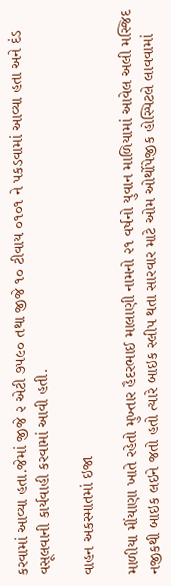કરવામાં આવ્યા હતા.જેમાં જીજે ૨ એટી ૭૫૯૦ તથા જીજે ૧૦ ટીવાય ૦૧૦૧ ને પકડવામાં આવ્યા હતા અને દંડ વસૂલવાની કાર્યવાહી કરવામાં આવી હતી.

વાહન અકસ્માતમાં ઇજા

માળીયા મીંયાણા ખાતે રહેતો મુખ્તાર હૈદરભાઈ માલાણી નામનો ૨૧ વર્ષનો યુવાન માળિયામાં આવેલ અલી મસ્જિદ નજીકથી બાઇક લઇને જતો હતો ત્યારે બાઇક સ્લીપ થતા સારવાર માટે ઓમ ઓર્થોપેજીક હોસ્પિટલે લાવવામાં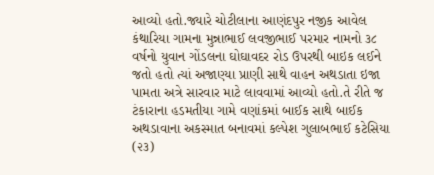આવ્યો હતો.જ્યારે ચોટીલાના આણંદપુર નજીક આવેલ કંથારિયા ગામના મુન્નાભાઈ લવજીભાઈ પરમાર નામનો ૩૮ વર્ષનો યુવાન ગોંડલના ઘોઘાવદર રોડ ઉપરથી બાઇક લઈને જતો હતો ત્યાં અજાણ્યા પ્રાણી સાથે વાહન અથડાતા ઇજા પામતા અત્રે સારવાર માટે લાવવામાં આવ્યો હતો.તે રીતે જ ટંકારાના હડમતીયા ગામે વણાંકમાં બાઈક સાથે બાઈક અથડાવાના અકસ્માત બનાવમાં કલ્પેશ ગુલાબભાઈ કટેસિયા (૨૩)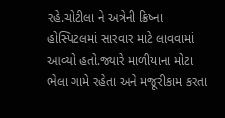રહે.ચોટીલા ને અત્રેની ક્રિષ્ના હોસ્પિટલમાં સારવાર માટે લાવવામાં આવ્યો હતો.જ્યારે માળીયાના મોટા ભેલા ગામે રહેતા અને મજૂરીકામ કરતા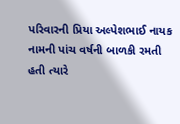પરિવારની પ્રિયા અલ્પેશભાઈ નાયક નામની પાંચ વર્ષની બાળકી રમતી હતી ત્યારે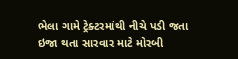ભેલા ગામે ટ્રેક્ટરમાંથી નીચે પડી જતા ઇજા થતા સારવાર માટે મોરબી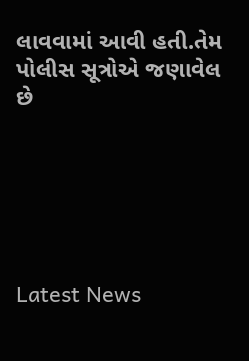લાવવામાં આવી હતી.તેમ પોલીસ સૂત્રોએ જણાવેલ છે






Latest News